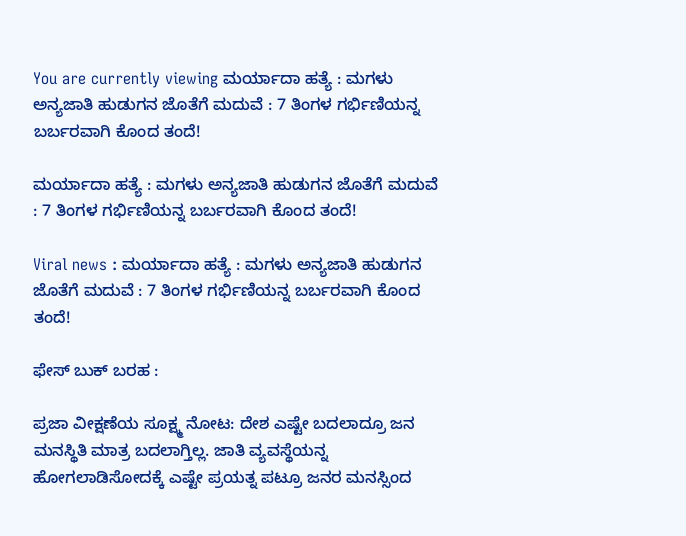You are currently viewing ಮರ್ಯಾದಾ ಹತ್ಯೆ : ಮಗಳು ಅನ್ಯಜಾತಿ ಹುಡುಗನ ಜೊತೆಗೆ ಮದುವೆ : 7 ತಿಂಗಳ ಗರ್ಭಿಣಿಯನ್ನ ಬರ್ಬರವಾಗಿ ಕೊಂದ ತಂದೆ!

ಮರ್ಯಾದಾ ಹತ್ಯೆ : ಮಗಳು ಅನ್ಯಜಾತಿ ಹುಡುಗನ ಜೊತೆಗೆ ಮದುವೆ : 7 ತಿಂಗಳ ಗರ್ಭಿಣಿಯನ್ನ ಬರ್ಬರವಾಗಿ ಕೊಂದ ತಂದೆ!

Viral news : ಮರ್ಯಾದಾ ಹತ್ಯೆ : ಮಗಳು ಅನ್ಯಜಾತಿ ಹುಡುಗನ ಜೊತೆಗೆ ಮದುವೆ : 7 ತಿಂಗಳ ಗರ್ಭಿಣಿಯನ್ನ ಬರ್ಬರವಾಗಿ ಕೊಂದ ತಂದೆ!

ಫೇಸ್ ಬುಕ್ ಬರಹ :

ಪ್ರಜಾ ವೀಕ್ಷಣೆಯ ಸೂಕ್ಷ್ಮ ನೋಟ: ದೇಶ ಎಷ್ಟೇ ಬದಲಾದ್ರೂ ಜನ ಮನಸ್ಥಿತಿ ಮಾತ್ರ ಬದಲಾಗ್ತಿಲ್ಲ. ಜಾತಿ ವ್ಯವಸ್ಥೆಯನ್ನ ಹೋಗಲಾಡಿಸೋದಕ್ಕೆ ಎಷ್ಟೇ ಪ್ರಯತ್ನ ಪಟ್ರೂ ಜನರ ಮನಸ್ಸಿಂದ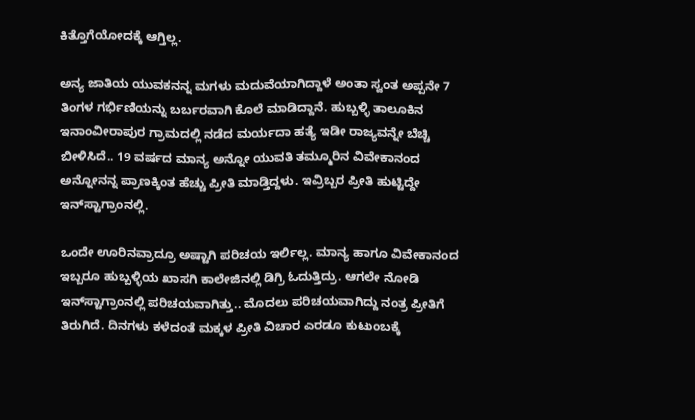ಕಿತ್ತೊಗೆಯೋದಕ್ಕೆ ಆಗ್ತಿಲ್ಲ.

ಅನ್ಯ ಜಾತಿಯ ಯುವಕನನ್ನ ಮಗಳು ಮದುವೆಯಾಗಿದ್ದಾಳೆ ಅಂತಾ ಸ್ವಂತ ಅಪ್ಪನೇ 7 ತಿಂಗಳ ಗರ್ಭಿಣಿಯನ್ನು ಬರ್ಬರವಾಗಿ ಕೊಲೆ ಮಾಡಿದ್ದಾನೆ. ಹುಬ್ಬಳ್ಳಿ ತಾಲೂಕಿನ ಇನಾಂವೀರಾಪುರ ಗ್ರಾಮದಲ್ಲಿ ನಡೆದ ಮರ್ಯದಾ ಹತ್ಯೆ ಇಡೀ ರಾಜ್ಯವನ್ನೇ ಬೆಚ್ಚಿ ಬೀಳಿಸಿದೆ.. 19 ವರ್ಷದ ಮಾನ್ಯ ಅನ್ನೋ ಯುವತಿ ತಮ್ಮೂರಿನ ವಿವೇಕಾನಂದ ಅನ್ನೋನನ್ನ ಪ್ರಾಣಕ್ಕಿಂತ ಹೆಚ್ಚು ಪ್ರೀತಿ ಮಾಡ್ತಿದ್ದಳು. ಇವ್ರಿಬ್ಬರ ಪ್ರೀತಿ ಹುಟ್ಟಿದ್ದೇ ಇನ್‌ಸ್ಟಾಗ್ರಾಂನಲ್ಲಿ.

ಒಂದೇ ಊರಿನವ್ರಾದ್ರೂ ಅಷ್ಟಾಗಿ ಪರಿಚಯ ಇರ್ಲಿಲ್ಲ. ಮಾನ್ಯ ಹಾಗೂ ವಿವೇಕಾನಂದ ಇಬ್ಬರೂ ಹುಬ್ಬಳ್ಳಿಯ ಖಾಸಗಿ ಕಾಲೇಜಿನಲ್ಲಿ ಡಿಗ್ರಿ ಓದುತ್ತಿದ್ರು. ಆಗಲೇ ನೋಡಿ ಇನ್‌ಸ್ಟಾಗ್ರಾಂನಲ್ಲಿ ಪರಿಚಯವಾಗಿತ್ತು.. ಮೊದಲು ಪರಿಚಯವಾಗಿದ್ದು ನಂತ್ರ ಪ್ರೀತಿಗೆ ತಿರುಗಿದೆ. ದಿನಗಳು ಕಳೆದಂತೆ ಮಕ್ಕಳ ಪ್ರೀತಿ ವಿಚಾರ ಎರಡೂ ಕುಟುಂಬಕ್ಕೆ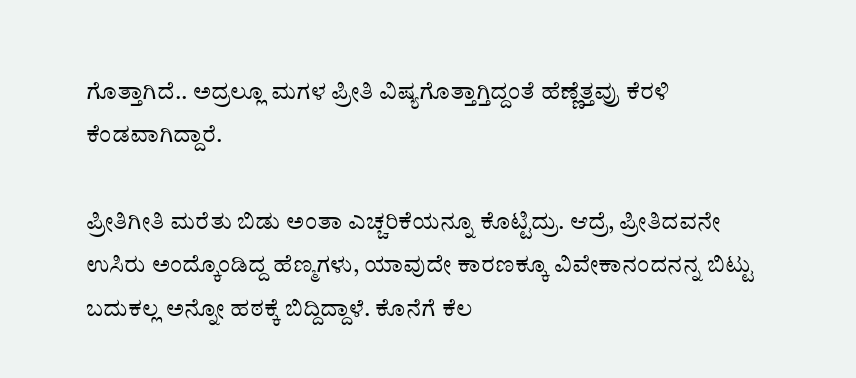ಗೊತ್ತಾಗಿದೆ.. ಅದ್ರಲ್ಲೂ ಮಗಳ ಪ್ರೀತಿ ವಿಷ್ಯಗೊತ್ತಾಗ್ತಿದ್ದಂತೆ ಹೆಣ್ಣೆತ್ತವ್ರು ಕೆರಳಿ ಕೆಂಡವಾಗಿದ್ದಾರೆ.

ಪ್ರೀತಿಗೀತಿ ಮರೆತು ಬಿಡು ಅಂತಾ ಎಚ್ಚರಿಕೆಯನ್ನೂ ಕೊಟ್ಟಿದ್ರು. ಆದ್ರೆ, ಪ್ರೀತಿದವನೇ ಉಸಿರು ಅಂದ್ಕೊಂಡಿದ್ದ ಹೆಣ್ಮಗಳು, ಯಾವುದೇ ಕಾರಣಕ್ಕೂ ವಿವೇಕಾನಂದನನ್ನ ಬಿಟ್ಟು ಬದುಕಲ್ಲ ಅನ್ನೋ ಹಠಕ್ಕೆ ಬಿದ್ದಿದ್ದಾಳೆ. ಕೊನೆಗೆ ಕೆಲ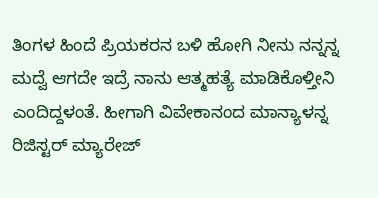ತಿಂಗಳ ಹಿಂದೆ ಪ್ರಿಯಕರನ ಬಳಿ ಹೋಗಿ ನೀನು ನನ್ನನ್ನ ಮದ್ವೆ ಆಗದೇ ಇದ್ರೆ ನಾನು ಆತ್ಮಹತ್ಯೆ ಮಾಡಿಕೊಳ್ತೀನಿ ಎಂದಿದ್ದಳಂತೆ. ಹೀಗಾಗಿ ವಿವೇಕಾನಂದ ಮಾನ್ಯಾಳನ್ನ ರಿಜಿಸ್ಟರ್‌‌ ಮ್ಯಾರೇಜ್‌‌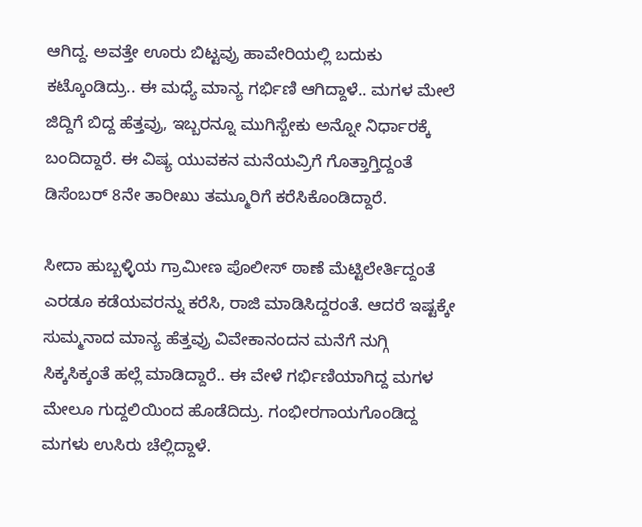ಆಗಿದ್ದ. ಅವತ್ತೇ ಊರು ಬಿಟ್ಟವ್ರು ಹಾವೇರಿಯಲ್ಲಿ ಬದುಕು ಕಟ್ಕೊಂಡಿದ್ರು.. ಈ ಮಧ್ಯೆ ಮಾನ್ಯ ಗರ್ಭಿಣಿ ಆಗಿದ್ದಾಳೆ.. ಮಗಳ ಮೇಲೆ ಜಿದ್ದಿಗೆ ಬಿದ್ದ ಹೆತ್ತವ್ರು, ಇಬ್ಬರನ್ನೂ ಮುಗಿಸ್ಬೇಕು ಅನ್ನೋ ನಿರ್ಧಾರಕ್ಕೆ ಬಂದಿದ್ದಾರೆ. ಈ ವಿಷ್ಯ ಯುವಕನ ಮನೆಯವ್ರಿಗೆ ಗೊತ್ತಾಗ್ತಿದ್ದಂತೆ ಡಿಸೆಂಬರ್ 8ನೇ ತಾರೀಖು ತಮ್ಮೂರಿಗೆ ಕರೆಸಿಕೊಂಡಿದ್ದಾರೆ.

ಸೀದಾ ಹುಬ್ಬಳ್ಳಿಯ ಗ್ರಾಮೀಣ ಪೊಲೀಸ್‌ ಠಾಣೆ ಮೆಟ್ಟಿಲೇರ್ತಿದ್ದಂತೆ ಎರಡೂ ಕಡೆಯವರನ್ನು ಕರೆಸಿ, ರಾಜಿ ಮಾಡಿಸಿದ್ದರಂತೆ. ಆದರೆ ಇಷ್ಟಕ್ಕೇ ಸುಮ್ಮನಾದ ಮಾನ್ಯ ಹೆತ್ತವ್ರು ವಿವೇಕಾನಂದನ ಮನೆಗೆ ನುಗ್ಗಿ ಸಿಕ್ಕಸಿಕ್ಕಂತೆ ಹಲ್ಲೆ ಮಾಡಿದ್ದಾರೆ.. ಈ ವೇಳೆ ಗರ್ಭಿಣಿಯಾಗಿದ್ದ ಮಗಳ ಮೇಲೂ ಗುದ್ದಲಿಯಿಂದ ಹೊಡೆದಿದ್ರು. ಗಂಭೀರಗಾಯಗೊಂಡಿದ್ದ ಮಗಳು ಉಸಿರು ಚೆಲ್ಲಿದ್ದಾಳೆ.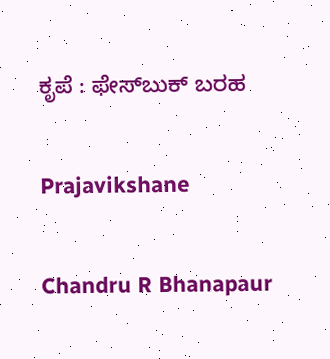ಕೃಪೆ : ಫೇಸ್‌ಬುಕ್ ಬರಹ

Prajavikshane

Chandru R Bhanapaur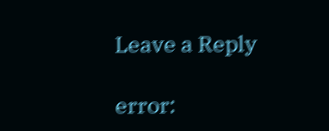Leave a Reply

error: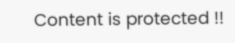Content is protected !!